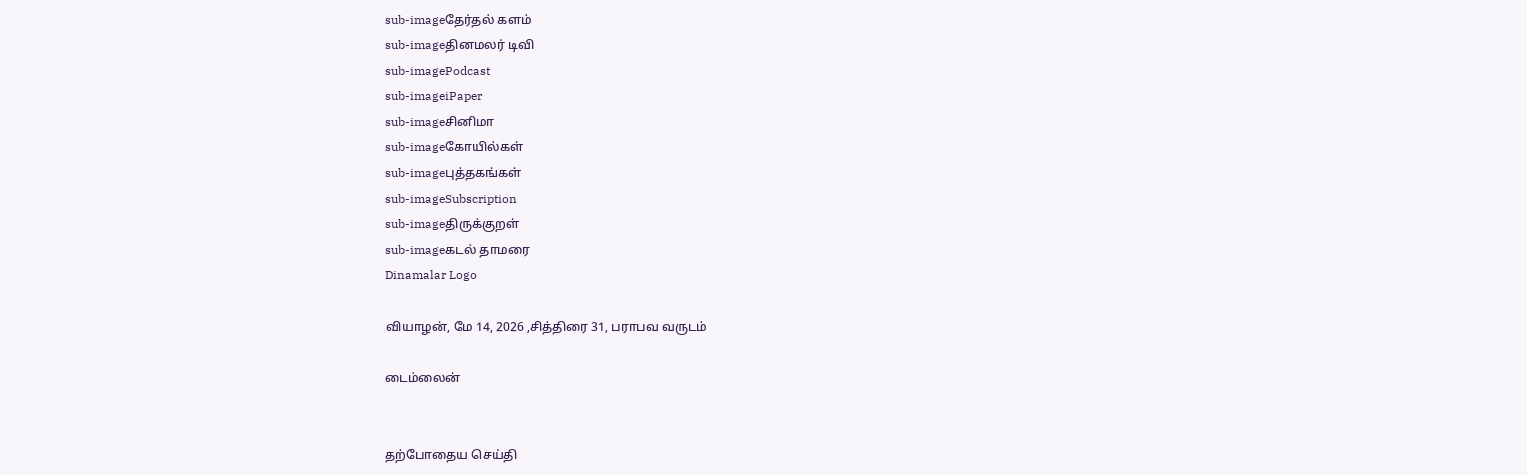sub-imageதேர்தல் களம்
sub-imageதினமலர் டிவி
sub-imagePodcast
sub-imageiPaper
sub-imageசினிமா
sub-imageகோயில்கள்
sub-imageபுத்தகங்கள்
sub-imageSubscription
sub-imageதிருக்குறள்
sub-imageகடல் தாமரை
Dinamalar Logo

வியாழன், மே 14, 2026 ,சித்திரை 31, பராபவ வருடம்

டைம்லைன்


தற்போதைய செய்தி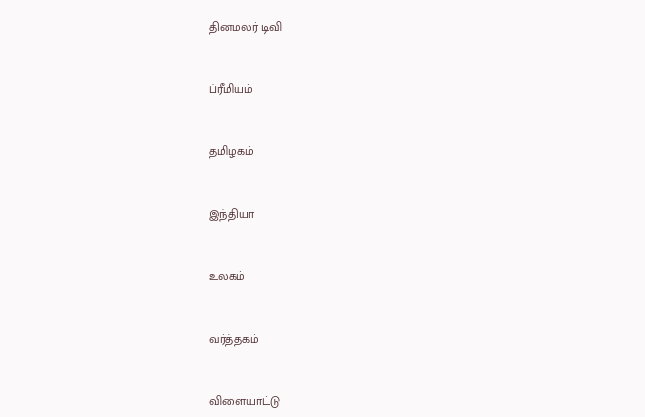தினமலர் டிவி


ப்ரீமியம்


தமிழகம்


இந்தியா


உலகம்


வர்த்தகம்


விளையாட்டு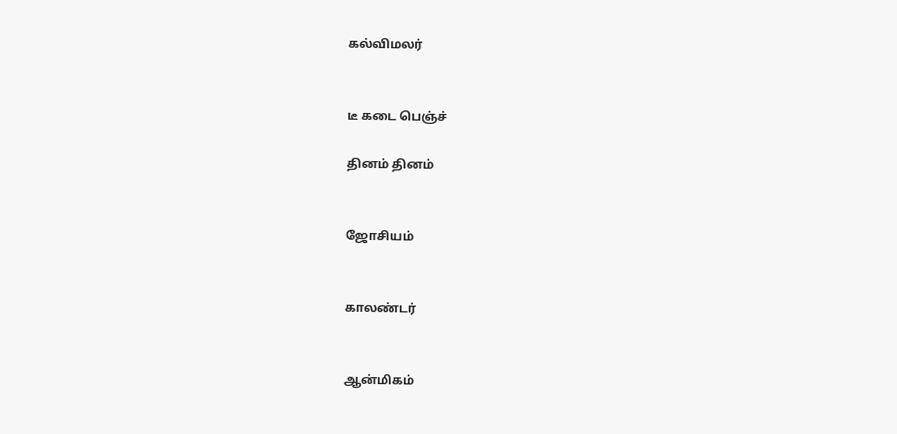கல்விமலர்


டீ கடை பெஞ்ச்

தினம் தினம்


ஜோசியம்


காலண்டர்


ஆன்மிகம்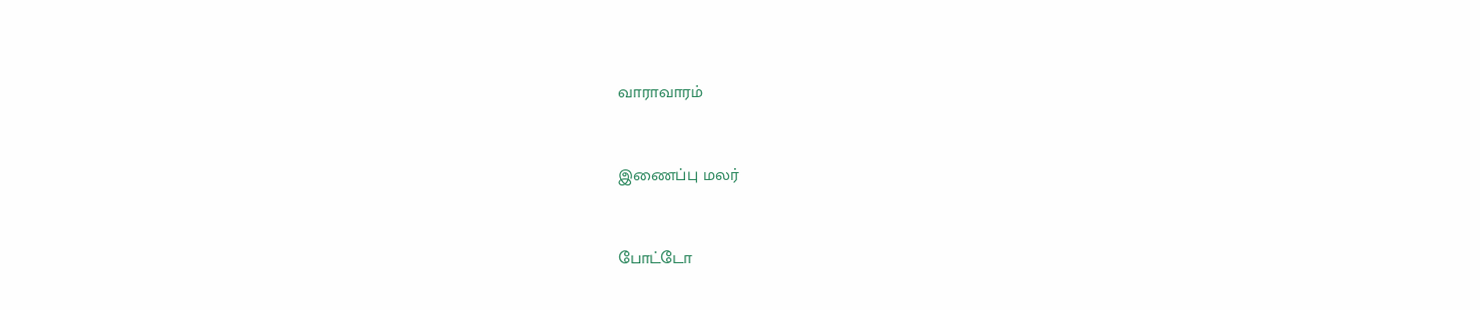வாராவாரம்


இணைப்பு மலர்


போட்டோ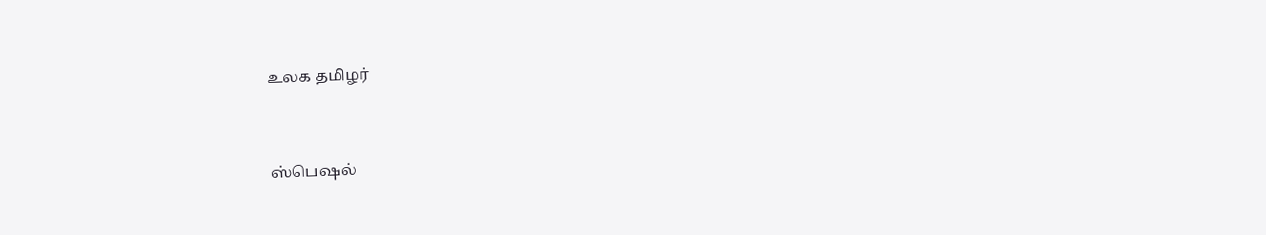உலக தமிழர்


ஸ்பெஷல்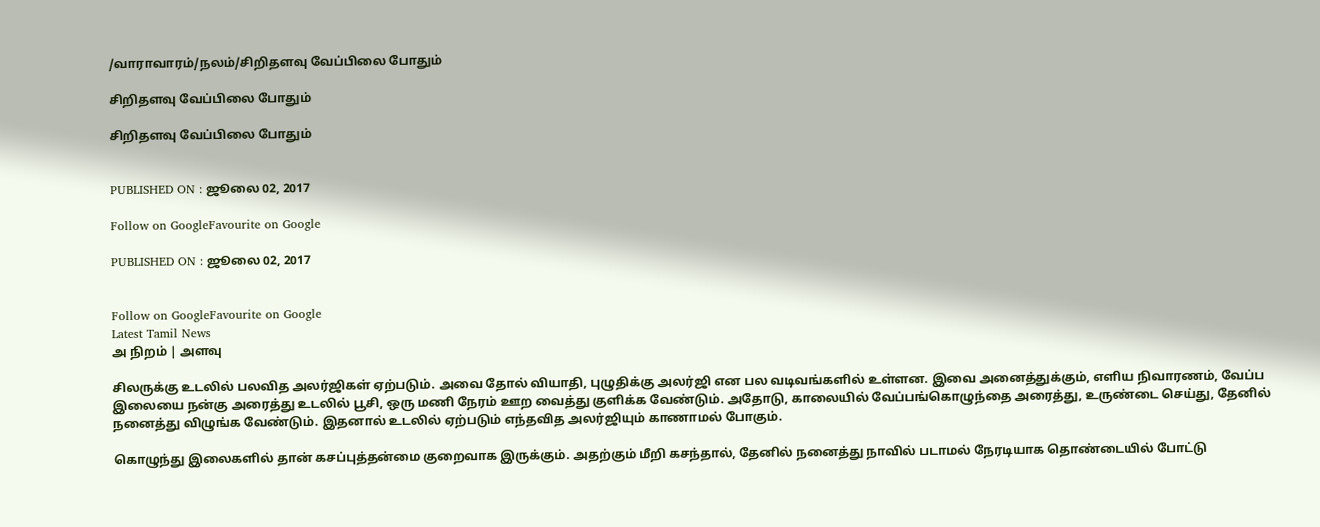/வாராவாரம்/நலம்/சிறிதளவு வேப்பிலை போதும்

சிறிதளவு வேப்பிலை போதும்

சிறிதளவு வேப்பிலை போதும்


PUBLISHED ON : ஜூலை 02, 2017

Follow on GoogleFavourite on Google

PUBLISHED ON : ஜூலை 02, 2017


Follow on GoogleFavourite on Google
Latest Tamil News
அ நிறம் | அளவு

சிலருக்கு உடலில் பலவித அலர்ஜிகள் ஏற்படும். அவை தோல் வியாதி, புழுதிக்கு அலர்ஜி என பல வடிவங்களில் உள்ளன. இவை அனைத்துக்கும், எளிய நிவாரணம், வேப்ப இலையை நன்கு அரைத்து உடலில் பூசி, ஒரு மணி நேரம் ஊற வைத்து குளிக்க வேண்டும். அதோடு, காலையில் வேப்பங்கொழுந்தை அரைத்து, உருண்டை செய்து, தேனில் நனைத்து விழுங்க வேண்டும். இதனால் உடலில் ஏற்படும் எந்தவித அலர்ஜியும் காணாமல் போகும்.

கொழுந்து இலைகளில் தான் கசப்புத்தன்மை குறைவாக இருக்கும். அதற்கும் மீறி கசந்தால், தேனில் நனைத்து நாவில் படாமல் நேரடியாக தொண்டையில் போட்டு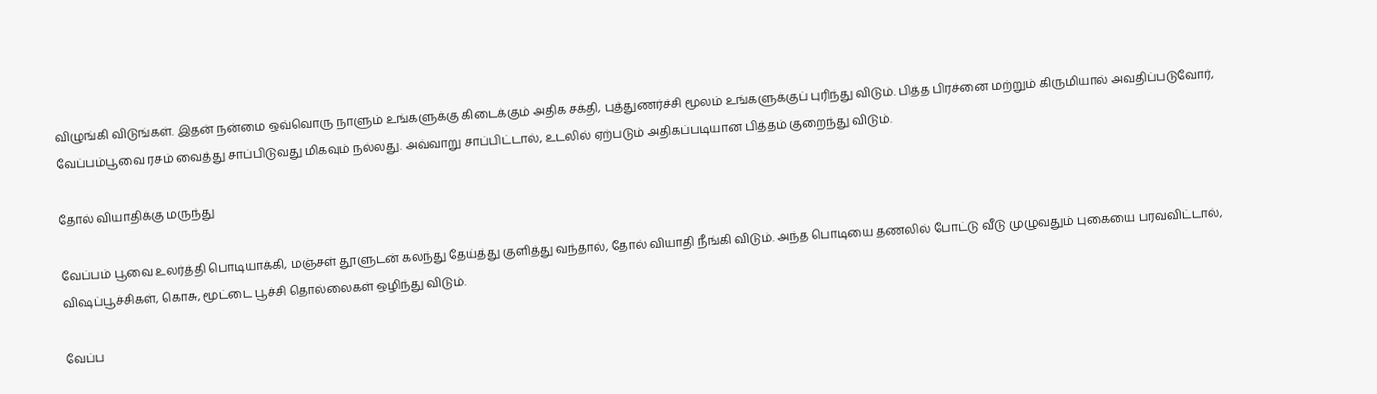விழுங்கி விடுங்கள். இதன் நன்மை ஒவ்வொரு நாளும் உங்களுக்கு கிடைக்கும் அதிக சக்தி, புத்துணர்ச்சி மூலம் உங்களுக்குப் புரிந்து விடும். பித்த பிரச்னை மற்றும் கிருமியால் அவதிப்படுவோர், வேப்பம்பூவை ரசம் வைத்து சாப்பிடுவது மிகவும் நல்லது. அவ்வாறு சாப்பிட்டால், உடலில் ஏற்படும் அதிகப்படியான பித்தம் குறைந்து விடும்.

தோல் வியாதிக்கு மருந்து

வேப்பம் பூவை உலர்த்தி பொடியாக்கி, மஞ்சள் தூளுடன் கலந்து தேய்த்து குளித்து வந்தால், தோல் வியாதி நீங்கி விடும். அந்த பொடியை தணலில் போட்டு வீடு முழுவதும் புகையை பரவவிட்டால், விஷப்பூச்சிகள், கொசு, மூட்டை பூச்சி தொல்லைகள் ஒழிந்து விடும்.

வேப்ப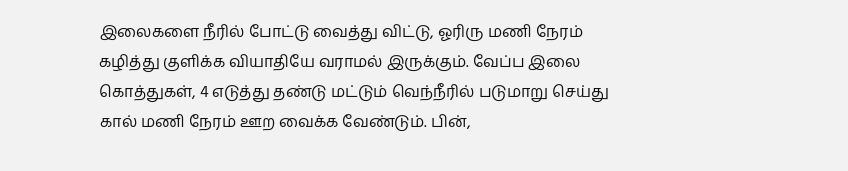இலைகளை நீரில் போட்டு வைத்து விட்டு, ஓரிரு மணி நேரம் கழித்து குளிக்க வியாதியே வராமல் இருக்கும். வேப்ப இலை கொத்துகள், 4 எடுத்து தண்டு மட்டும் வெந்நீரில் படுமாறு செய்து கால் மணி நேரம் ஊற வைக்க வேண்டும். பின்,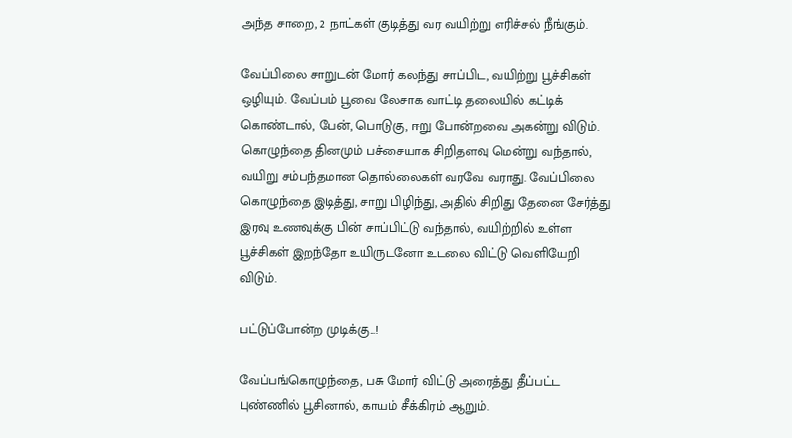அந்த சாறை, 2 நாட்கள் குடித்து வர வயிற்று எரிச்சல் நீங்கும்.

வேப்பிலை சாறுடன் மோர் கலந்து சாப்பிட, வயிற்று பூச்சிகள் ஒழியும். வேப்பம் பூவை லேசாக வாட்டி தலையில் கட்டிக் கொண்டால், பேன், பொடுகு, ஈறு போன்றவை அகன்று விடும். கொழுந்தை தினமும் பச்சையாக சிறிதளவு மென்று வந்தால், வயிறு சம்பந்தமான தொல்லைகள் வரவே வராது. வேப்பிலை கொழுந்தை இடித்து, சாறு பிழிந்து, அதில் சிறிது தேனை சேர்த்து இரவு உணவுக்கு பின் சாப்பிட்டு வந்தால், வயிற்றில் உள்ள பூச்சிகள் இறந்தோ உயிருடனோ உடலை விட்டு வெளியேறி விடும்.

பட்டுப்போன்ற முடிக்கு...!

வேப்பங்கொழுந்தை, பசு மோர் விட்டு அரைத்து தீப்பட்ட புண்ணில் பூசினால், காயம் சீக்கிரம் ஆறும்.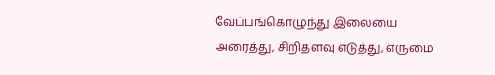வேப்பங்கொழுந்து இலையை அரைத்து, சிறிதளவு எடுத்து, எருமை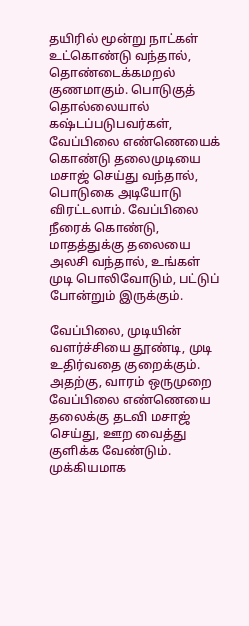தயிரில் மூன்று நாட்கள் உட்கொண்டு வந்தால், தொண்டைக்கமறல் குணமாகும். பொடுகுத் தொல்லையால் கஷ்டப்படுபவர்கள், வேப்பிலை எண்ணெயைக் கொண்டு தலைமுடியை மசாஜ் செய்து வந்தால், பொடுகை அடியோடு விரட்டலாம். வேப்பிலை நீரைக் கொண்டு, மாதத்துக்கு தலையை அலசி வந்தால், உங்கள் முடி பொலிவோடும், பட்டுப் போன்றும் இருக்கும்.

வேப்பிலை, முடியின் வளர்ச்சியை தூண்டி, முடி உதிர்வதை குறைக்கும். அதற்கு, வாரம் ஒருமுறை வேப்பிலை எண்ணெயை தலைக்கு தடவி மசாஜ் செய்து, ஊற வைத்து குளிக்க வேண்டும். முக்கியமாக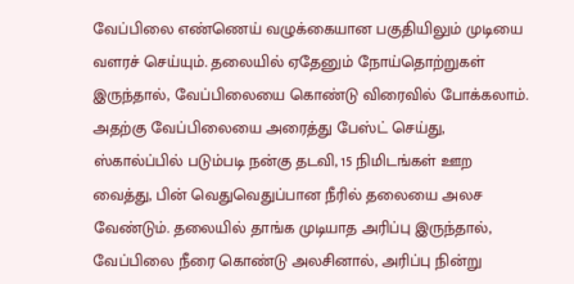வேப்பிலை எண்ணெய் வழுக்கையான பகுதியிலும் முடியை வளரச் செய்யும். தலையில் ஏதேனும் நோய்தொற்றுகள் இருந்தால், வேப்பிலையை கொண்டு விரைவில் போக்கலாம். அதற்கு வேப்பிலையை அரைத்து பேஸ்ட் செய்து, ஸ்கால்ப்பில் படும்படி நன்கு தடவி, 15 நிமிடங்கள் ஊற வைத்து, பின் வெதுவெதுப்பான நீரில் தலையை அலச வேண்டும். தலையில் தாங்க முடியாத அரிப்பு இருந்தால், வேப்பிலை நீரை கொண்டு அலசினால், அரிப்பு நின்று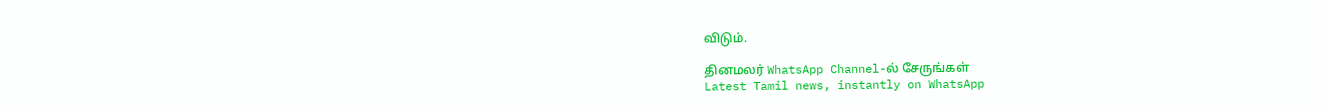விடும்.

தினமலர் WhatsApp Channel-ல் சேருங்கள்
Latest Tamil news, instantly on WhatsApp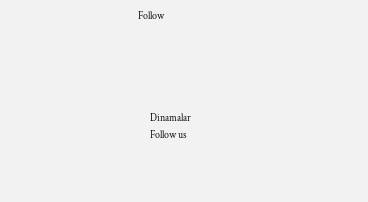Follow





      Dinamalar
      Follow us